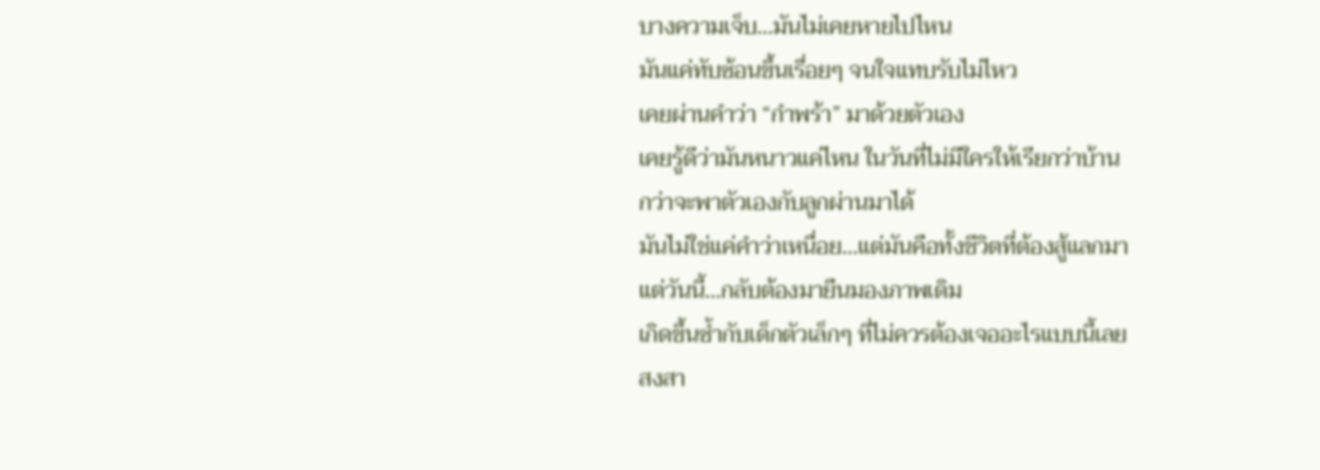บางความเจ็บ…มันไม่เคยหายไปไหน
มันแค่ทับซ้อนขึ้นเรื่อยๆ จนใจแทบรับไม่ไหว
เคยผ่านคำว่า “กำพร้า” มาด้วยตัวเอง
เคยรู้ดีว่ามันหนาวแค่ไหน ในวันที่ไม่มีใครให้เรียกว่าบ้าน
กว่าจะพาตัวเองกับลูกผ่านมาได้
มันไม่ใช่แค่คำว่าเหนื่อย…แต่มันคือทั้งชีวิตที่ต้องสู้แลกมา
แต่วันนี้…กลับต้องมายืนมองภาพเดิม
เกิดขึ้นซ้ำกับเด็กตัวเล็กๆ ที่ไม่ควรต้องเจออะไรแบบนี้เลย
สงสา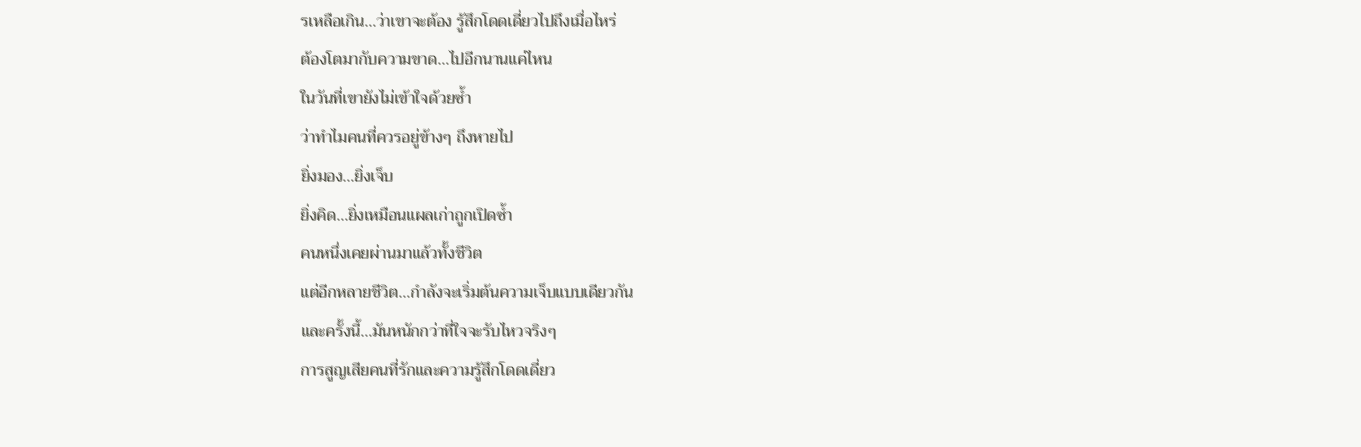รเหลือเกิน…ว่าเขาจะต้อง รู้สึกโดดเดี่ยวไปถึงเมื่อไหร่
ต้องโตมากับความขาด…ไปอีกนานแค่ไหน
ในวันที่เขายังไม่เข้าใจด้วยซ้ำ
ว่าทำไมคนที่ควรอยู่ข้างๆ ถึงหายไป
ยิ่งมอง…ยิ่งเจ็บ
ยิ่งคิด…ยิ่งเหมือนแผลเก่าถูกเปิดซ้ำ
คนหนึ่งเคยผ่านมาแล้วทั้งชีวิต
แต่อีกหลายชีวิต…กำลังจะเริ่มต้นความเจ็บแบบเดียวกัน
และครั้งนี้…มันหนักกว่าที่ใจจะรับไหวจริงๆ
การสูญเสียคนที่รักและความรู้สึกโดดเดี่ยว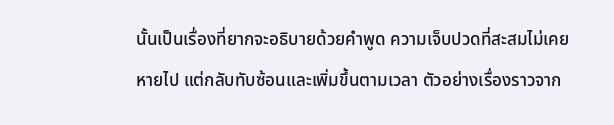นั้นเป็นเรื่องที่ยากจะอธิบายด้วยคำพูด ความเจ็บปวดที่สะสมไม่เคยหายไป แต่กลับทับซ้อนและเพิ่มขึ้นตามเวลา ตัวอย่างเรื่องราวจาก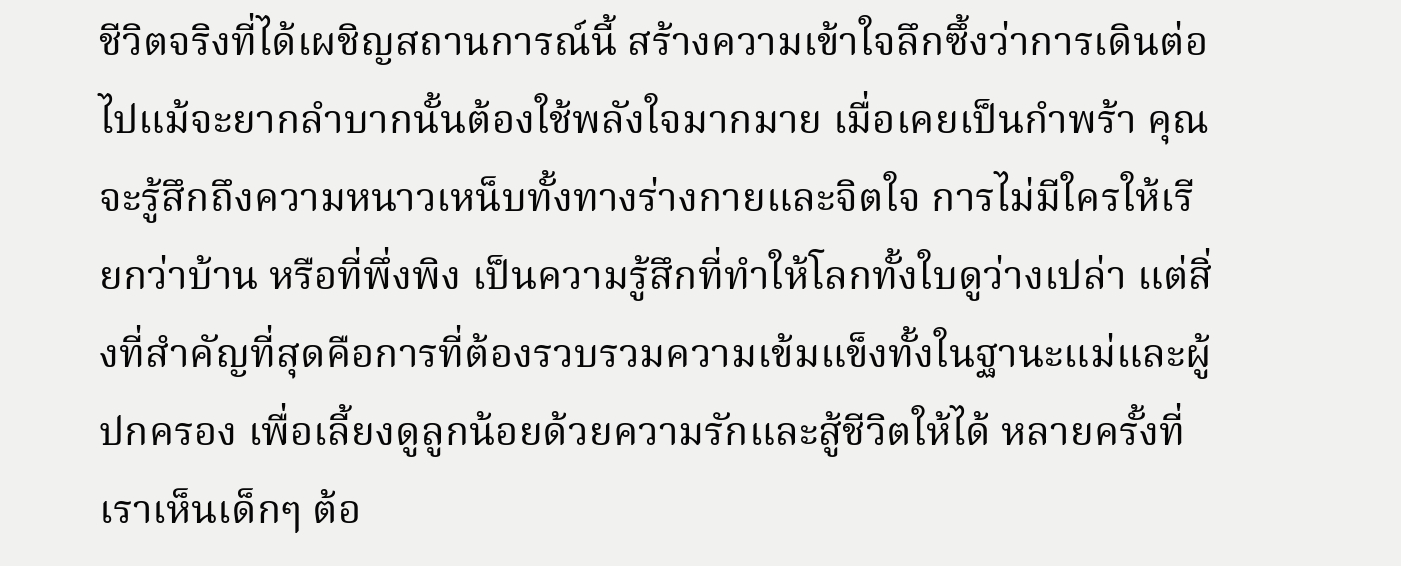ชีวิตจริงที่ได้เผชิญสถานการณ์นี้ สร้างความเข้าใจลึกซึ้งว่าการเดินต่อไปแม้จะยากลำบากนั้นต้องใช้พลังใจมากมาย เมื่อเคยเป็นกำพร้า คุณจะรู้สึกถึงความหนาวเหน็บทั้งทางร่างกายและจิตใจ การไม่มีใครให้เรียกว่าบ้าน หรือที่พึ่งพิง เป็นความรู้สึกที่ทำให้โลกทั้งใบดูว่างเปล่า แต่สิ่งที่สำคัญที่สุดคือการที่ต้องรวบรวมความเข้มแข็งทั้งในฐานะแม่และผู้ปกครอง เพื่อเลี้ยงดูลูกน้อยด้วยความรักและสู้ชีวิตให้ได้ หลายครั้งที่เราเห็นเด็กๆ ต้อ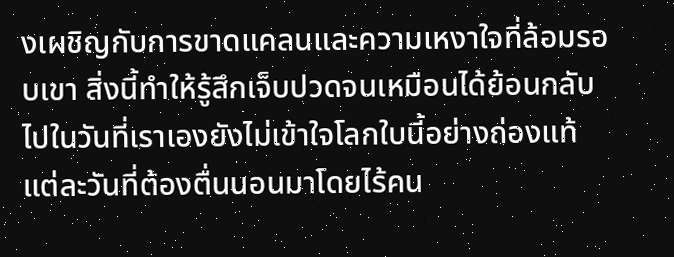งเผชิญกับการขาดแคลนและความเหงาใจที่ล้อมรอบเขา สิ่งนี้ทำให้รู้สึกเจ็บปวดจนเหมือนได้ย้อนกลับไปในวันที่เราเองยังไม่เข้าใจโลกใบนี้อย่างถ่องแท้ แต่ละวันที่ต้องตื่นนอนมาโดยไร้คน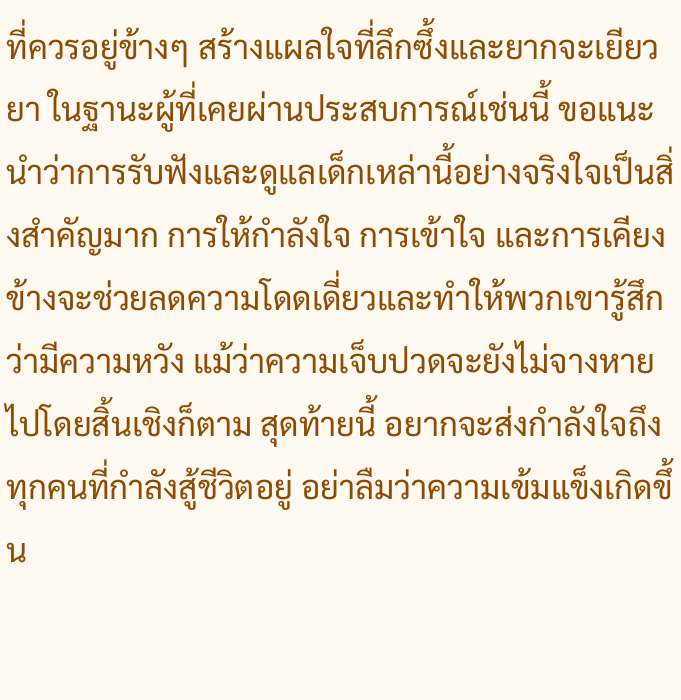ที่ควรอยู่ข้างๆ สร้างแผลใจที่ลึกซึ้งและยากจะเยียวยา ในฐานะผู้ที่เคยผ่านประสบการณ์เช่นนี้ ขอแนะนำว่าการรับฟังและดูแลเด็กเหล่านี้อย่างจริงใจเป็นสิ่งสำคัญมาก การให้กำลังใจ การเข้าใจ และการเคียงข้างจะช่วยลดความโดดเดี่ยวและทำให้พวกเขารู้สึกว่ามีความหวัง แม้ว่าความเจ็บปวดจะยังไม่จางหายไปโดยสิ้นเชิงก็ตาม สุดท้ายนี้ อยากจะส่งกำลังใจถึงทุกคนที่กำลังสู้ชีวิตอยู่ อย่าลืมว่าความเข้มแข็งเกิดขึ้น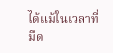ได้แม้ในเวลาที่มืด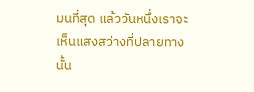มนที่สุด แล้ววันหนึ่งเราจะเห็นแสงสว่างที่ปลายทางนั้น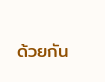ด้วยกัน